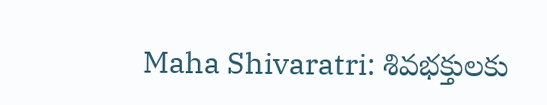Maha Shivaratri: శివభక్తులకు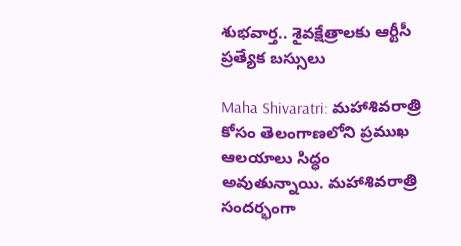శుభవార్త.. శైవక్షేత్రాలకు ఆర్టీసీ ప్రత్యేక బస్సులు

Maha Shivaratri: మహాశివరాత్రి కోసం తెలంగాణలోని ప్రముఖ ఆలయాలు సిద్ధం అవుతున్నాయి. మహాశివరాత్రి సందర్భంగా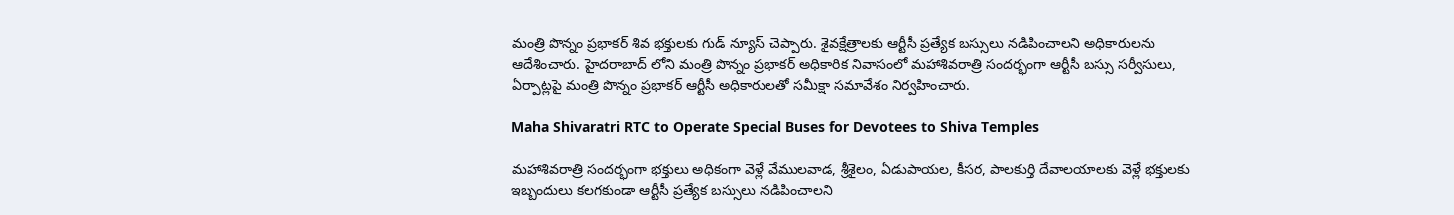మంత్రి పొన్నం ప్రభాకర్ శివ భక్తులకు గుడ్ న్యూస్ చెప్పారు. శైవక్షేత్రాలకు ఆర్టీసీ ప్రత్యేక బస్సులు నడిపించాలని అధికారులను ఆదేశించారు. హైదరాబాద్ లోని మంత్రి పొన్నం ప్రభాకర్ అధికారిక నివాసంలో మహాశివరాత్రి సందర్భంగా ఆర్టీసీ బస్సు సర్వీసులు, ఏర్పాట్లపై మంత్రి పొన్నం ప్రభాకర్ ఆర్టీసీ అధికారులతో సమీక్షా సమావేశం నిర్వహించారు.

Maha Shivaratri RTC to Operate Special Buses for Devotees to Shiva Temples

మహాశివరాత్రి సందర్భంగా భక్తులు అధికంగా వెళ్లే వేములవాడ, శ్రీశైలం, ఏడుపాయల, కీసర, పాలకుర్తి దేవాలయాలకు వెళ్లే భక్తులకు ఇబ్బందులు కలగకుండా ఆర్టీసీ ప్రత్యేక బస్సులు నడిపించాలని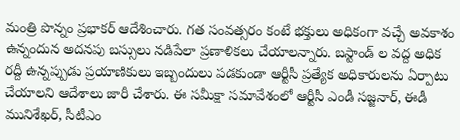మంత్రి పొన్నం ప్రభాకర్ ఆదేశించారు. గత సంవత్సరం కంటే భక్తులు అధికంగా వచ్చే అవకాశం ఉన్నందున అదనపు బస్సులు నడిపేలా ప్రణాళికలు చేయాలన్నారు. బస్టాండ్ ల వద్ద అధిక రద్దీ ఉన్నప్పుడు ప్రయాణికులు ఇబ్బందులు పడకుండా ఆర్టీసీ ప్రత్యేక అధికారులను ఏర్పాటు చేయాలని ఆదేశాలు జారీ చేశారు. ఈ సమీక్షా సమావేశంలో ఆర్టీసీ ఎండీ సజ్జనార్, ఈడీ మునిశేఖర్, సీటీఎం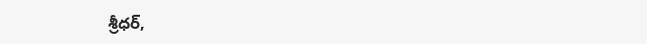శ్రీధర్,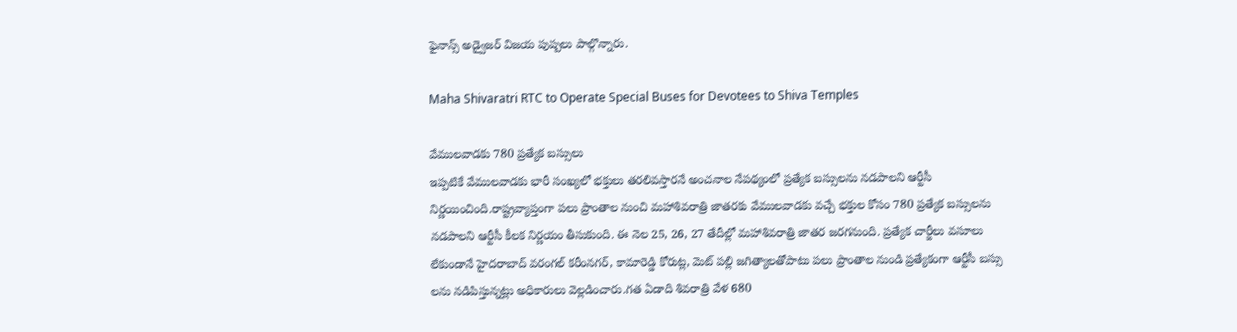ఫైనాన్స్ అడ్వైజర్ విజయ పుష్పలు పాల్గొన్నారు.

Maha Shivaratri RTC to Operate Special Buses for Devotees to Shiva Temples

వేములవాడకు 780 ప్రత్యేక బస్సులు
ఇప్పటికే వేములవాడకు భారీ సంఖ్యలో భక్తులు తరలివస్తారనే అంచనాల నేపథ్యంలో ప్రత్యేక బస్సులను నడపాలని ఆర్టీసీ నిర్ణయించింది.రాష్ట్రవ్యాప్తంగా పలు ప్రాంతాల నుంచి మహాశివరాత్రి జాతరకు వేములవాడకు వచ్చే భక్తుల కోసం 780 ప్రత్యేక బస్సులను నడపాలని ఆర్టీసీ కీలక నిర్ణయం తీసుకుంది. ఈ నెల 25, 26, 27 తేదీల్లో మహాశివరాత్రి జాతర జరగనుంది. ప్రత్యేక చార్జీలు వసూలు లేకుండానే హైదరాబాద్ వరంగల్ కరీంనగర్, కామారెడ్డి కోరుట్ల, మెట్ పల్లి జగిత్యాలతోపాటు పలు ప్రాంతాల నుండి ప్రత్యేకంగా ఆర్టీసీ బస్సు లను నడిపిస్తున్నట్లు అధికారులు వెల్లడించారు.గత ఏడాది శివరాత్రి వేళ 680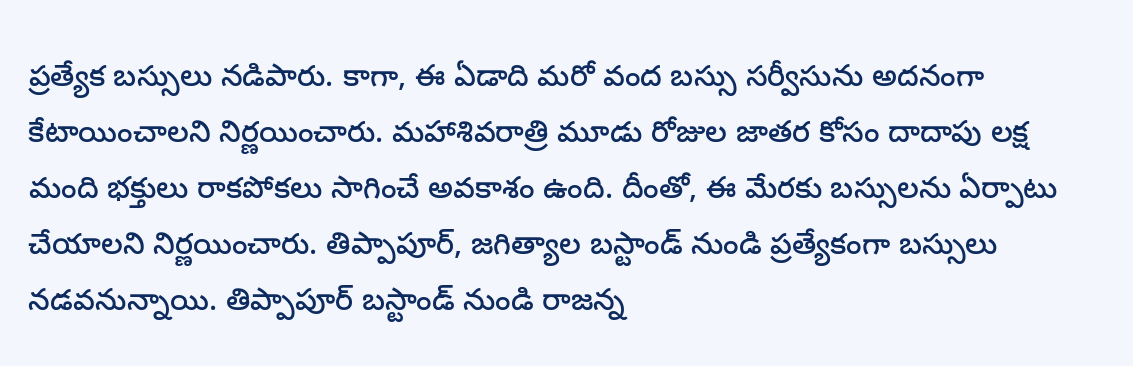ప్రత్యేక బస్సులు నడిపారు. కాగా, ఈ ఏడాది మరో వంద బస్సు సర్వీసును అదనంగా కేటాయించాలని నిర్ణయించారు. మహాశివరాత్రి మూడు రోజుల జాతర కోసం దాదాపు లక్ష మంది భక్తులు రాకపోకలు సాగించే అవకాశం ఉంది. దీంతో, ఈ మేరకు బస్సులను ఏర్పాటు చేయాలని నిర్ణయించారు. తిప్పాపూర్, జగిత్యాల బస్టాండ్ నుండి ప్రత్యేకంగా బస్సులు నడవనున్నాయి. తిప్పాపూర్ బస్టాండ్ నుండి రాజన్న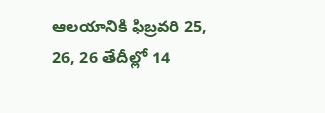ఆలయానికి ఫిబ్రవరి 25, 26, 26 తేదీల్లో 14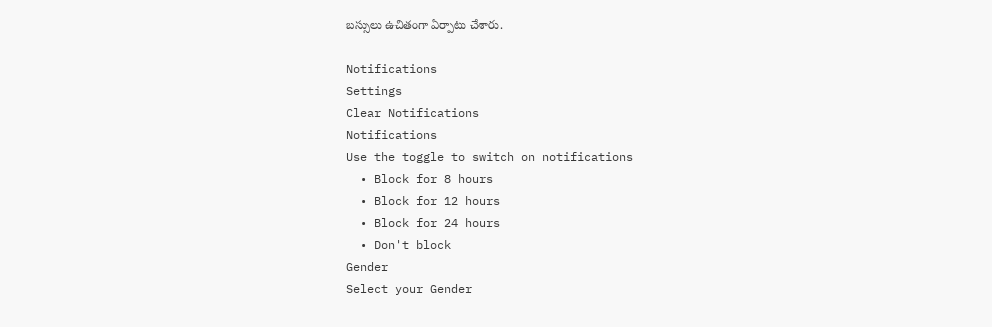బస్సులు ఉచితంగా ఏర్పాటు చేశారు.

Notifications
Settings
Clear Notifications
Notifications
Use the toggle to switch on notifications
  • Block for 8 hours
  • Block for 12 hours
  • Block for 24 hours
  • Don't block
Gender
Select your Gender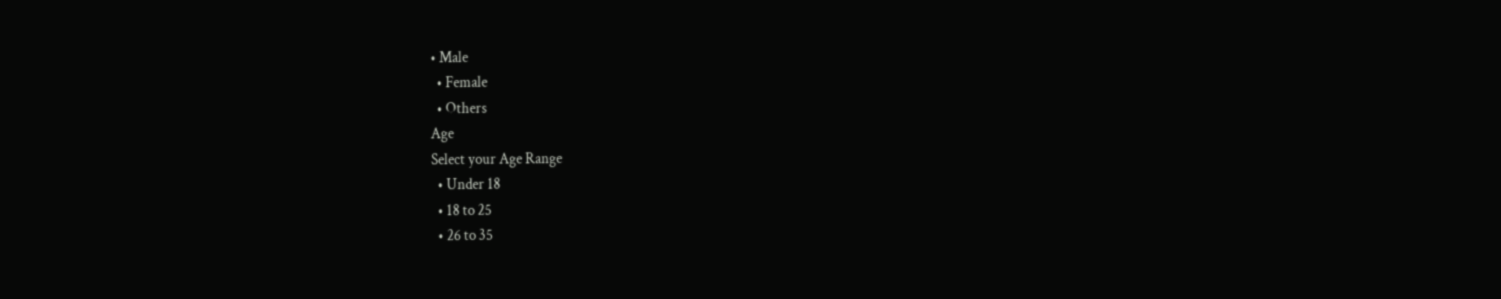• Male
  • Female
  • Others
Age
Select your Age Range
  • Under 18
  • 18 to 25
  • 26 to 35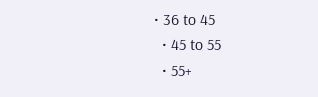• 36 to 45
  • 45 to 55
  • 55+